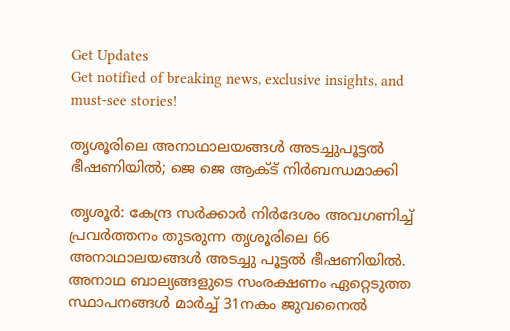Get Updates
Get notified of breaking news, exclusive insights, and must-see stories!

തൃശൂരിലെ അനാഥാലയങ്ങള്‍ അടച്ചുപൂട്ടല്‍ ഭീഷണിയില്‍; ജെ ജെ ആക്ട് നിര്‍ബന്ധമാക്കി

തൃശൂര്‍: കേന്ദ്ര സര്‍ക്കാര്‍ നിര്‍ദേശം അവഗണിച്ച് പ്രവര്‍ത്തനം തുടരുന്ന തൃശൂരിലെ 66 അനാഥാലയങ്ങള്‍ അടച്ചു പൂട്ടല്‍ ഭീഷണിയില്‍. അനാഥ ബാല്യങ്ങളുടെ സംരക്ഷണം ഏറ്റെടുത്ത സ്ഥാപനങ്ങള്‍ മാര്‍ച്ച് 31നകം ജുവനൈല്‍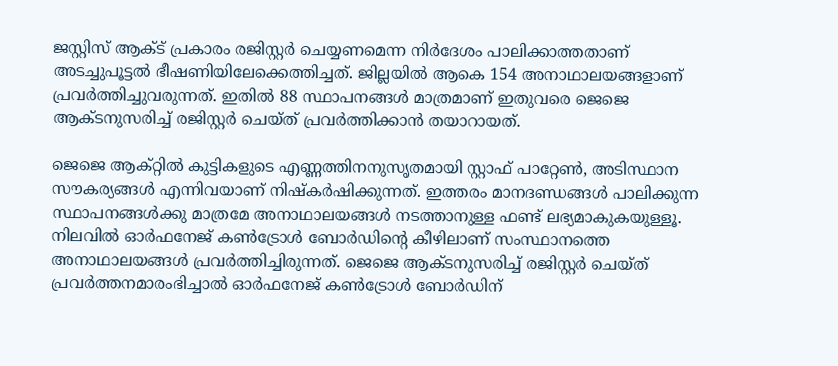ജസ്റ്റിസ് ആക്ട് പ്രകാരം രജിസ്റ്റര്‍ ചെയ്യണമെന്ന നിര്‍ദേശം പാലിക്കാത്തതാണ് അടച്ചുപൂട്ടല്‍ ഭീഷണിയിലേക്കെത്തിച്ചത്. ജില്ലയില്‍ ആകെ 154 അനാഥാലയങ്ങളാണ് പ്രവര്‍ത്തിച്ചുവരുന്നത്. ഇതില്‍ 88 സ്ഥാപനങ്ങള്‍ മാത്രമാണ് ഇതുവരെ ജെജെ ആക്ടനുസരിച്ച് രജിസ്റ്റര്‍ ചെയ്ത് പ്രവര്‍ത്തിക്കാന്‍ തയാറായത്.

ജെജെ ആക്റ്റില്‍ കുട്ടികളുടെ എണ്ണത്തിനനുസൃതമായി സ്റ്റാഫ് പാറ്റേണ്‍, അടിസ്ഥാന സൗകര്യങ്ങള്‍ എന്നിവയാണ് നിഷ്‌കര്‍ഷിക്കുന്നത്. ഇത്തരം മാനദണ്ഡങ്ങള്‍ പാലിക്കുന്ന സ്ഥാപനങ്ങള്‍ക്കു മാത്രമേ അനാഥാലയങ്ങള്‍ നടത്താനുള്ള ഫണ്ട് ലഭ്യമാകുകയുള്ളൂ. നിലവില്‍ ഓര്‍ഫനേജ് കണ്‍ട്രോള്‍ ബോര്‍ഡിന്റെ കീഴിലാണ് സംസ്ഥാനത്തെ അനാഥാലയങ്ങള്‍ പ്രവര്‍ത്തിച്ചിരുന്നത്. ജെജെ ആക്ടനുസരിച്ച് രജിസ്റ്റര്‍ ചെയ്ത് പ്രവര്‍ത്തനമാരംഭിച്ചാല്‍ ഓര്‍ഫനേജ് കണ്‍ട്രോള്‍ ബോര്‍ഡിന്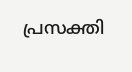പ്രസക്തി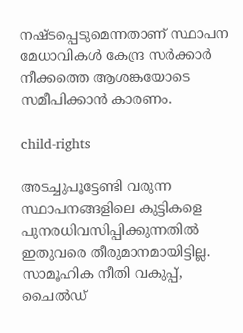നഷ്ടപ്പെടുമെന്നതാണ് സ്ഥാപന മേധാവികള്‍ കേന്ദ്ര സര്‍ക്കാര്‍ നീക്കത്തെ ആശങ്കയോടെ സമീപിക്കാന്‍ കാരണം.

child-rights

അടച്ചുപൂട്ടേണ്ടി വരുന്ന സ്ഥാപനങ്ങളിലെ കുട്ടികളെ പുനരധിവസിപ്പിക്കുന്നതില്‍ ഇതുവരെ തീരുമാനമായിട്ടില്ല. സാമൂഹിക നീതി വകുപ്പ്, ചൈല്‍ഡ്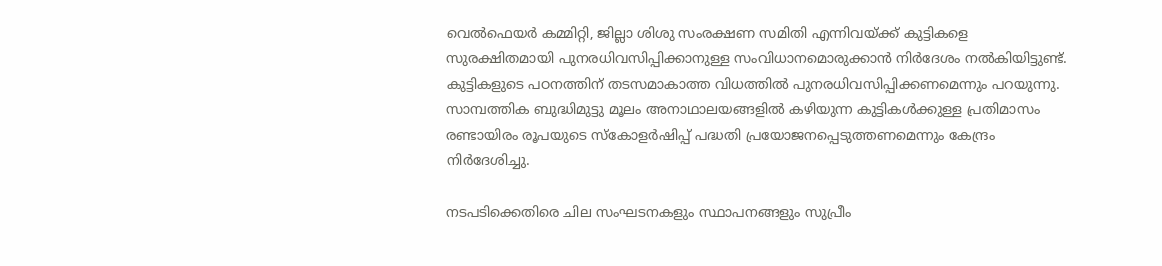വെല്‍ഫെയര്‍ കമ്മിറ്റി, ജില്ലാ ശിശു സംരക്ഷണ സമിതി എന്നിവയ്ക്ക് കുട്ടികളെ സുരക്ഷിതമായി പുനരധിവസിപ്പിക്കാനുള്ള സംവിധാനമൊരുക്കാന്‍ നിര്‍ദേശം നല്‍കിയിട്ടുണ്ട്. കുട്ടികളുടെ പഠനത്തിന് തടസമാകാത്ത വിധത്തില്‍ പുനരധിവസിപ്പിക്കണമെന്നും പറയുന്നു. സാമ്പത്തിക ബുദ്ധിമുട്ടു മൂലം അനാഥാലയങ്ങളില്‍ കഴിയുന്ന കുട്ടികള്‍ക്കുള്ള പ്രതിമാസം രണ്ടായിരം രൂപയുടെ സ്‌കോളര്‍ഷിപ്പ് പദ്ധതി പ്രയോജനപ്പെടുത്തണമെന്നും കേന്ദ്രം നിര്‍ദേശിച്ചു.

നടപടിക്കെതിരെ ചില സംഘടനകളും സ്ഥാപനങ്ങളും സുപ്രീം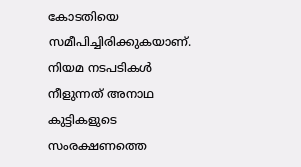കോടതിയെ സമീപിച്ചിരിക്കുകയാണ്. നിയമ നടപടികള്‍ നീളുന്നത് അനാഥ കുട്ടികളുടെ സംരക്ഷണത്തെ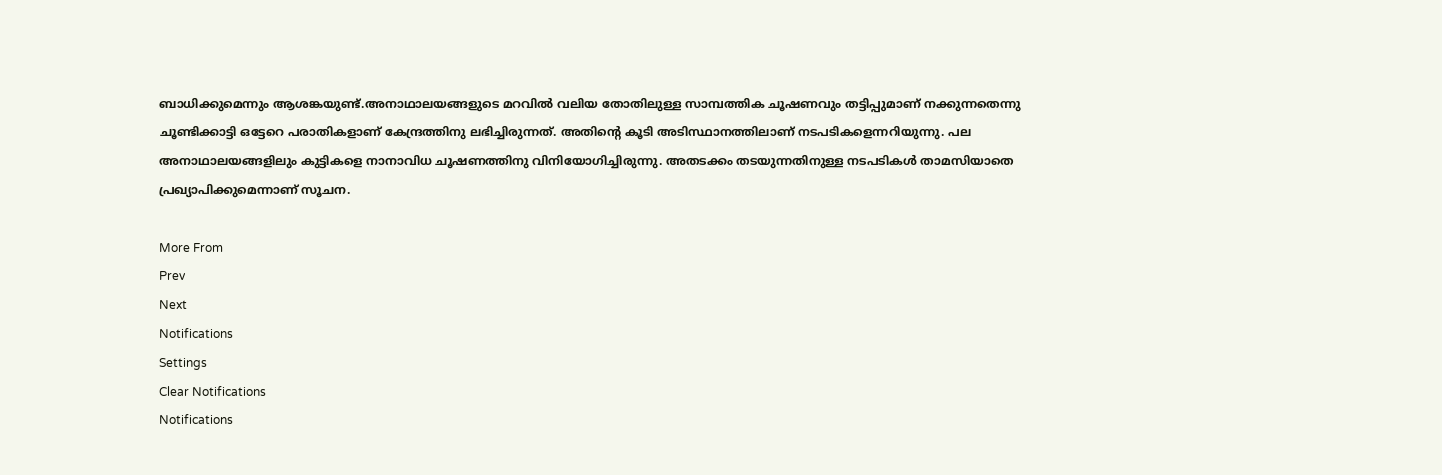ബാധിക്കുമെന്നും ആശങ്കയുണ്ട്.അനാഥാലയങ്ങളുടെ മറവില്‍ വലിയ തോതിലുള്ള സാമ്പത്തിക ചൂഷണവും തട്ടിപ്പുമാണ് നക്കുന്നതെന്നു ചൂണ്ടിക്കാട്ടി ഒട്ടേറെ പരാതികളാണ് കേന്ദ്രത്തിനു ലഭിച്ചിരുന്നത്. അതിന്റെ കൂടി അടിസ്ഥാനത്തിലാണ് നടപടികളെന്നറിയുന്നു. പല അനാഥാലയങ്ങളിലും കുട്ടികളെ നാനാവിധ ചൂഷണത്തിനു വിനിയോഗിച്ചിരുന്നു. അതടക്കം തടയുന്നതിനുള്ള നടപടികള്‍ താമസിയാതെ പ്രഖ്യാപിക്കുമെന്നാണ് സൂചന.

More From
Prev
Next
Notifications
Settings
Clear Notifications
Notifications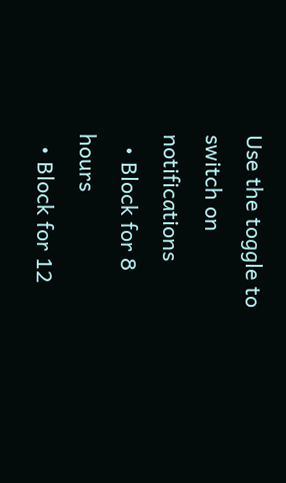Use the toggle to switch on notifications
  • Block for 8 hours
  • Block for 12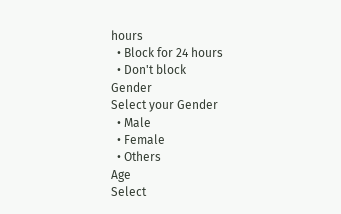hours
  • Block for 24 hours
  • Don't block
Gender
Select your Gender
  • Male
  • Female
  • Others
Age
Select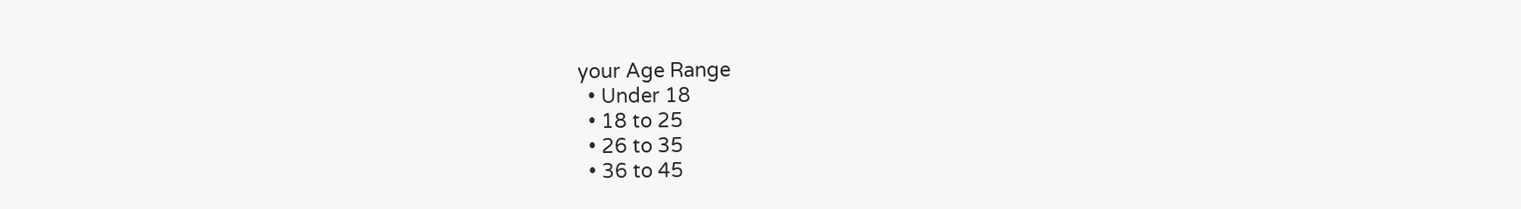your Age Range
  • Under 18
  • 18 to 25
  • 26 to 35
  • 36 to 45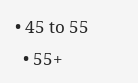• 45 to 55
  • 55+